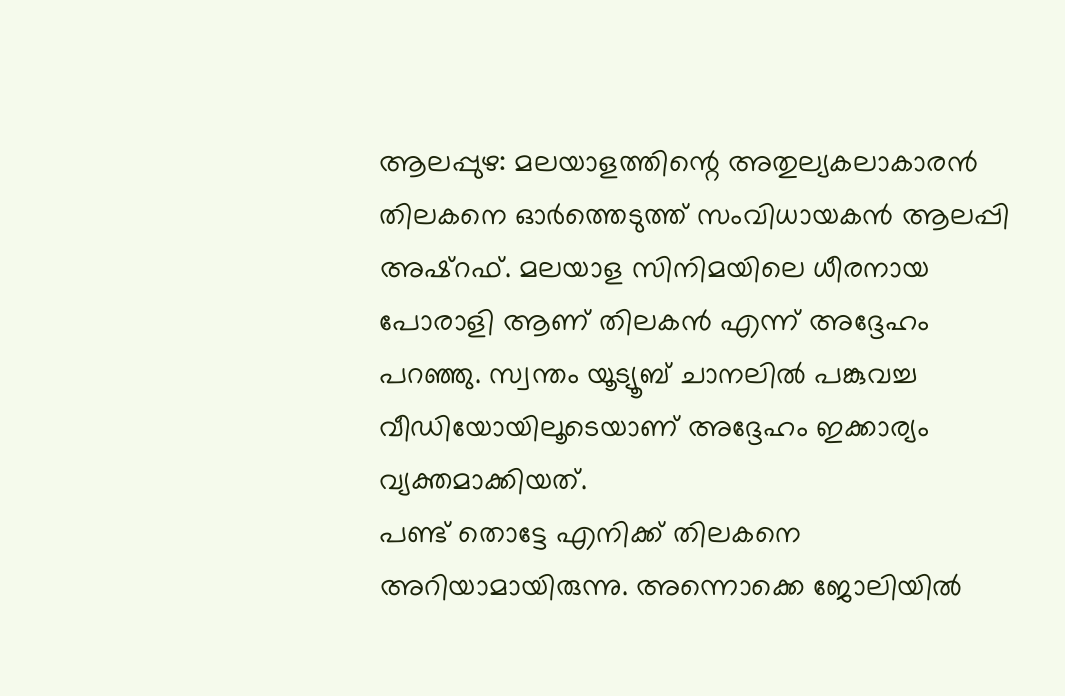ആലപ്പുഴ: മലയാളത്തിന്റെ അതുല്യകലാകാരൻ തിലകനെ ഓർത്തെടുത്ത് സംവിധായകൻ ആലപ്പി അഷ്റഫ്. മലയാള സിനിമയിലെ ധീരനായ പോരാളി ആണ് തിലകൻ എന്ന് അദ്ദേഹം പറഞ്ഞു. സ്വന്തം യൂട്യൂബ് ചാനലിൽ പങ്കുവച്ച വീഡിയോയിലൂടെയാണ് അദ്ദേഹം ഇക്കാര്യം വ്യക്തമാക്കിയത്.
പണ്ട് തൊട്ടേ എനിക്ക് തിലകനെ അറിയാമായിരുന്നു. അന്നൊക്കെ ജോലിയിൽ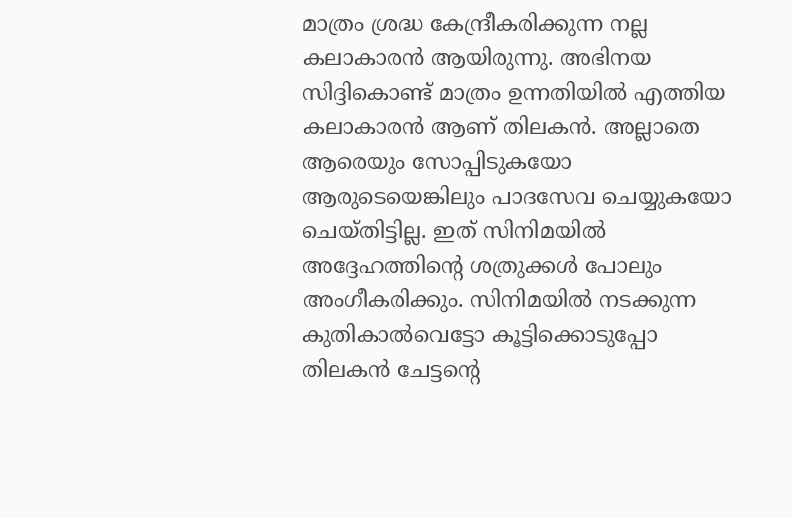മാത്രം ശ്രദ്ധ കേന്ദ്രീകരിക്കുന്ന നല്ല കലാകാരൻ ആയിരുന്നു. അഭിനയ സിദ്ദികൊണ്ട് മാത്രം ഉന്നതിയിൽ എത്തിയ കലാകാരൻ ആണ് തിലകൻ. അല്ലാതെ ആരെയും സോപ്പിടുകയോ ആരുടെയെങ്കിലും പാദസേവ ചെയ്യുകയോ ചെയ്തിട്ടില്ല. ഇത് സിനിമയിൽ അദ്ദേഹത്തിന്റെ ശത്രുക്കൾ പോലും അംഗീകരിക്കും. സിനിമയിൽ നടക്കുന്ന കുതികാൽവെട്ടോ കൂട്ടിക്കൊടുപ്പോ തിലകൻ ചേട്ടന്റെ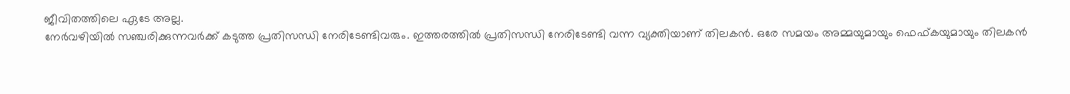ജീവിതത്തിലെ ഏടേ അല്ല.
നേർവഴിയിൽ സഞ്ചരിക്കുന്നവർക്ക് കടുത്ത പ്രതിസന്ധി നേരിടേണ്ടിവരും. ഇത്തരത്തിൽ പ്രതിസന്ധി നേരിടേണ്ടി വന്ന വ്യക്തിയാണ് തിലകൻ. ഒരേ സമയം അമ്മയുമായും ഫെഫ്കയുമായും തിലകൻ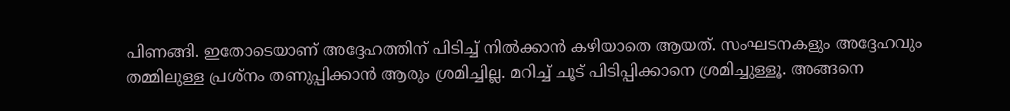പിണങ്ങി. ഇതോടെയാണ് അദ്ദേഹത്തിന് പിടിച്ച് നിൽക്കാൻ കഴിയാതെ ആയത്. സംഘടനകളും അദ്ദേഹവും തമ്മിലുള്ള പ്രശ്നം തണുപ്പിക്കാൻ ആരും ശ്രമിച്ചില്ല. മറിച്ച് ചൂട് പിടിപ്പിക്കാനെ ശ്രമിച്ചുള്ളൂ. അങ്ങനെ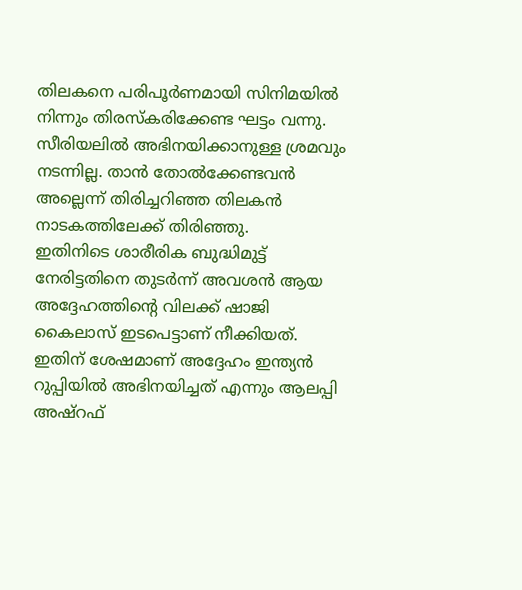തിലകനെ പരിപൂർണമായി സിനിമയിൽ നിന്നും തിരസ്കരിക്കേണ്ട ഘട്ടം വന്നു. സീരിയലിൽ അഭിനയിക്കാനുള്ള ശ്രമവും നടന്നില്ല. താൻ തോൽക്കേണ്ടവൻ അല്ലെന്ന് തിരിച്ചറിഞ്ഞ തിലകൻ നാടകത്തിലേക്ക് തിരിഞ്ഞു.
ഇതിനിടെ ശാരീരിക ബുദ്ധിമുട്ട് നേരിട്ടതിനെ തുടർന്ന് അവശൻ ആയ അദ്ദേഹത്തിന്റെ വിലക്ക് ഷാജി കൈലാസ് ഇടപെട്ടാണ് നീക്കിയത്. ഇതിന് ശേഷമാണ് അദ്ദേഹം ഇന്ത്യൻ റുപ്പിയിൽ അഭിനയിച്ചത് എന്നും ആലപ്പി അഷ്റഫ്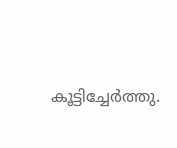കൂട്ടിച്ചേർത്തു.